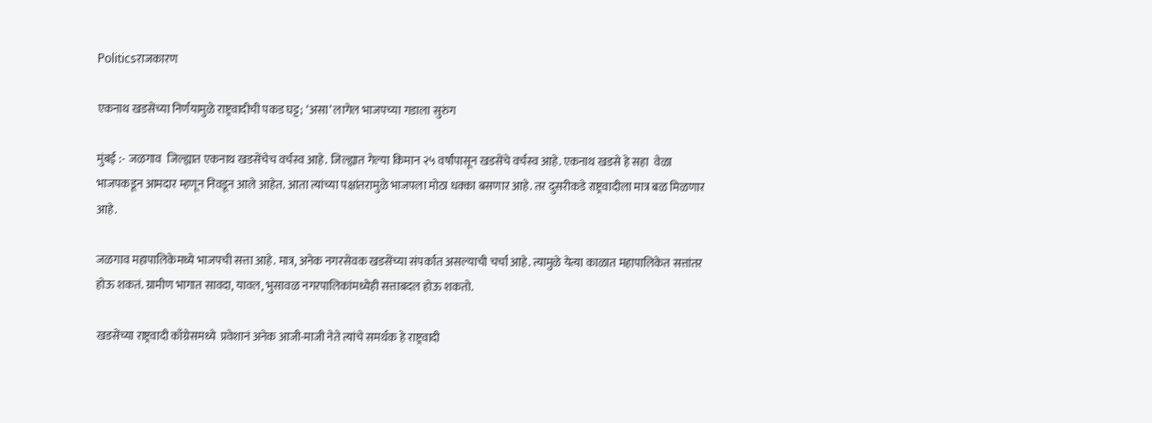Politicsराजकारण

एकनाथ खडसेंच्या निर्णयामुळे राष्ट्रवादीची पकड घट्ट; ‘असा’ लागेल भाजपच्या गडाला सुरुंग

मुंबई :- जळगाव  जिल्ह्यात एकनाथ खडसेंचेच वर्चस्व आहे. जिल्ह्यात गेल्या किमान २५ वर्षांपासून खडसेंचे वर्चस्व आहे. एकनाथ खडसे हे सहा  वेळा भाजपकडून आमदार म्हणून निवडून आले आहेत. आता त्यांच्या पक्षांतरामुळे भाजपला मोठा धक्का बसणार आहे. तर दुसरीकडे राष्ट्रवादीला मात्र बळ मिळणार आहे.

जळगाव महापालिकेमध्ये भाजपची सत्ता आहे. मात्र, अनेक नगरसेवक खडसेंच्या संपर्कात असल्याची चर्चा आहे. त्यामुळे येत्या काळात महापालिकेत सत्तांतर होऊ शकतं. ग्रामीण भागात सावदा, यावल, भुसावळ नगरपालिकांमध्येही सत्ताबदल होऊ शकतो.

खडसेंच्या राष्ट्रवादी काँग्रेसमध्ये  प्रवेशानं अनेक आजी-माजी नेते त्यांचे समर्थक हे राष्ट्रवादी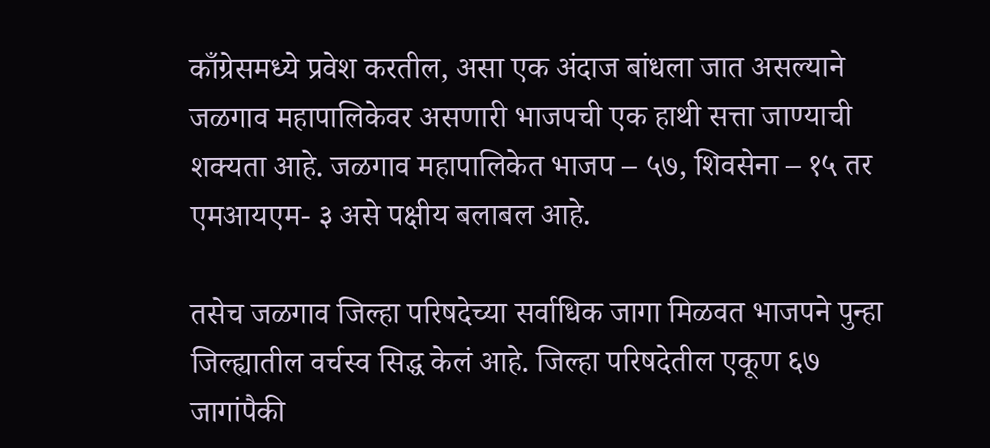काँग्रेसमध्ये प्रवेश करतील, असा एक अंदाज बांधला जात असल्याने जळगाव महापालिकेवर असणारी भाजपची एक हाथी सत्ता जाण्याची शक्यता आहे. जळगाव महापालिकेत भाजप – ५७, शिवसेना – १५ तर एमआयएम- ३ असे पक्षीय बलाबल आहे.

तसेच जळगाव जिल्हा परिषदेच्या सर्वाधिक जागा मिळवत भाजपने पुन्हा जिल्ह्यातील वर्चस्व सिद्ध केलं आहे. जिल्हा परिषदेतील एकूण ६७ जागांपैकी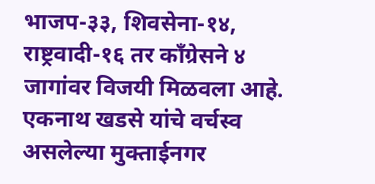भाजप-३३, शिवसेना-१४, राष्ट्रवादी-१६ तर काँग्रेसने ४ जागांवर विजयी मिळवला आहे. एकनाथ खडसे यांचे वर्चस्व असलेल्या मुक्ताईनगर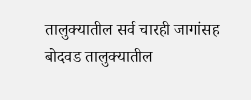तालुक्यातील सर्व चारही जागांसह बोदवड तालुक्यातील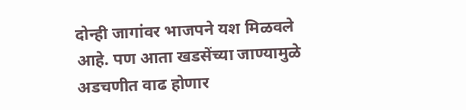दोन्ही जागांवर भाजपने यश मिळवले आहे. पण आता खडसेंच्या जाण्यामुळे अडचणीत वाढ होणार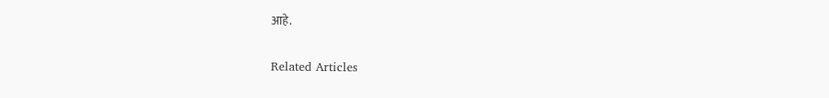आहे.

Related Articles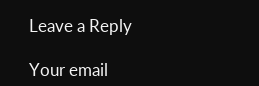Leave a Reply

Your email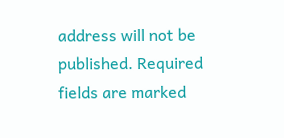address will not be published. Required fields are marked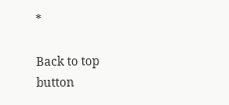*

Back to top button